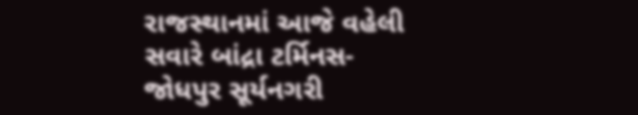રાજસ્થાનમાં આજે વહેલી સવારે બાંદ્રા ટર્મિનસ-જોધપુર સૂર્યનગરી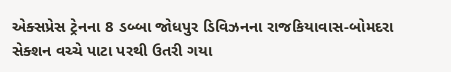એક્સપ્રેસ ટ્રેનના 8 ડબ્બા જોધપુર ડિવિઝનના રાજકિયાવાસ-બોમદરા સેક્શન વચ્ચે પાટા પરથી ઉતરી ગયા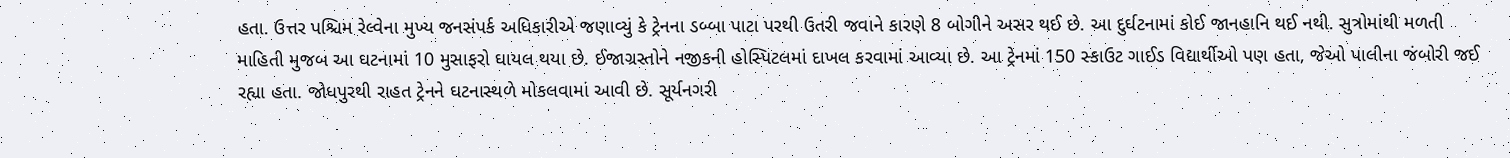હતા. ઉત્તર પશ્ચિમ રેલ્વેના મુખ્ય જનસંપર્ક અધિકારીએ જણાવ્યું કે ટ્રેનના ડબ્બા પાટા પરથી ઉતરી જવાને કારણે 8 બોગીને અસર થઈ છે. આ દુર્ઘટનામાં કોઈ જાનહાનિ થઈ નથી. સુત્રોમાંથી મળતી માહિતી મુજબ આ ઘટનામાં 10 મુસાફરો ઘાયલ થયા છે. ઈજાગ્રસ્તોને નજીકની હોસ્પિટલમાં દાખલ કરવામાં આવ્યા છે. આ ટ્રેનમાં 150 સ્કાઉટ ગાઈડ વિદ્યાર્થીઓ પણ હતા, જેઓ પાલીના જંબોરી જઈ રહ્યા હતા. જોધપુરથી રાહત ટ્રેનને ઘટનાસ્થળે મોકલવામાં આવી છે. સૂર્યનગરી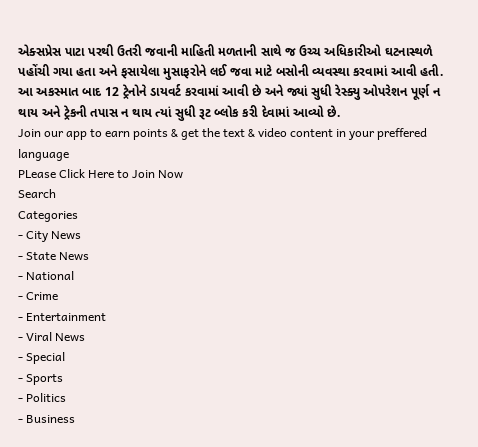એક્સપ્રેસ પાટા પરથી ઉતરી જવાની માહિતી મળતાની સાથે જ ઉચ્ચ અધિકારીઓ ઘટનાસ્થળે પહોંચી ગયા હતા અને ફસાયેલા મુસાફરોને લઈ જવા માટે બસોની વ્યવસ્થા કરવામાં આવી હતી. આ અકસ્માત બાદ 12 ટ્રેનોને ડાયવર્ટ કરવામાં આવી છે અને જ્યાં સુધી રેસ્ક્યુ ઓપરેશન પૂર્ણ ન થાય અને ટ્રેકની તપાસ ન થાય ત્યાં સુધી રૂટ બ્લોક કરી દેવામાં આવ્યો છે.
Join our app to earn points & get the text & video content in your preffered language
PLease Click Here to Join Now
Search
Categories
- City News
- State News
- National
- Crime
- Entertainment
- Viral News
- Special
- Sports
- Politics
- Business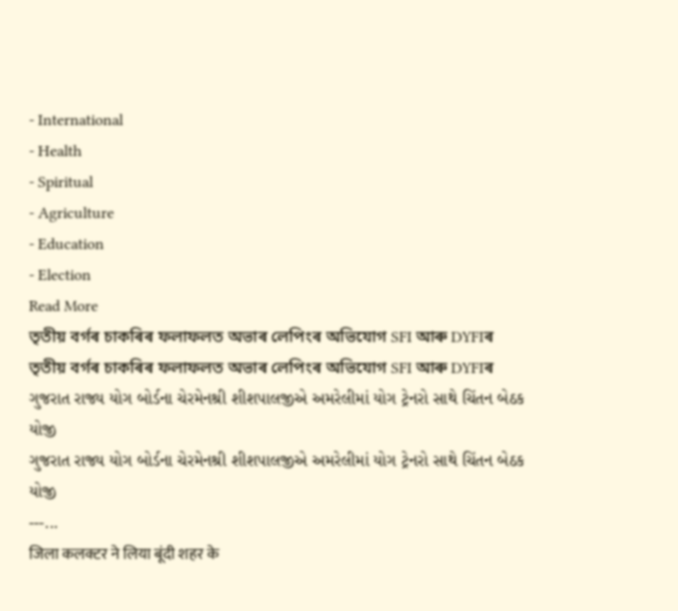- International
- Health
- Spiritual
- Agriculture
- Education
- Election
Read More
তৃতীয় বৰ্গৰ চাকৰিৰ ফলাফলত অভাৰ লেপিংৰ অভিযোগ SFI আৰু DYFIৰ
তৃতীয় বৰ্গৰ চাকৰিৰ ফলাফলত অভাৰ লেপিংৰ অভিযোগ SFI আৰু DYFIৰ
ગુજરાત રાજ્ય યોગ બોર્ડના ચેરમેનશ્રી શીશપાલજીએ અમરેલીમાં યોગ ટ્રેનરો સાથે ચિંતન બેઠક યોજી
ગુજરાત રાજ્ય યોગ બોર્ડના ચેરમેનશ્રી શીશપાલજીએ અમરેલીમાં યોગ ટ્રેનરો સાથે ચિંતન બેઠક યોજી
---...
जिला कलक्टर ने लिया बूंदी शहर के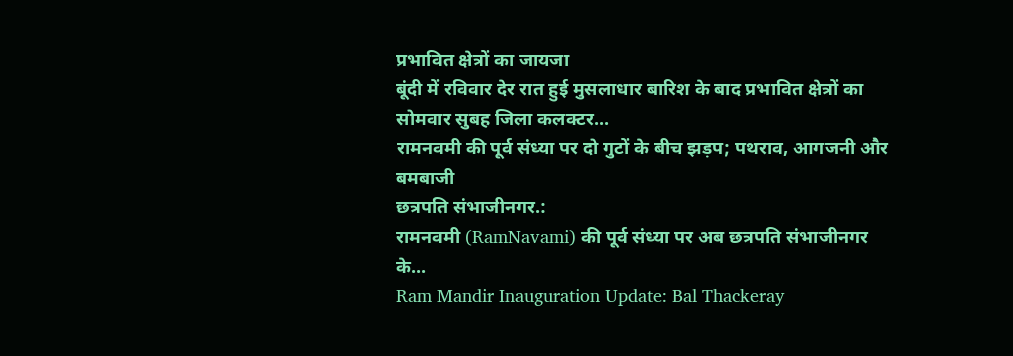प्रभावित क्षेत्रों का जायजा
बूंदी में रविवार देर रात हुई मुसलाधार बारिश के बाद प्रभावित क्षेत्रों का सोमवार सुबह जिला कलक्टर...
रामनवमी की पूर्व संध्या पर दो गुटों के बीच झड़प; पथराव, आगजनी और बमबाजी
छत्रपति संभाजीनगर.:
रामनवमी (RamNavami) की पूर्व संध्या पर अब छत्रपति संभाजीनगर के...
Ram Mandir Inauguration Update: Bal Thackeray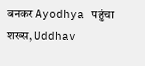बनकर Ayodhya पहुंचा शख्स, Uddhav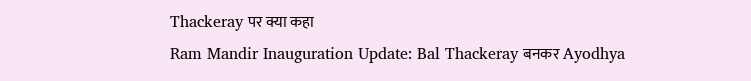Thackeray पर क्या कहा
Ram Mandir Inauguration Update: Bal Thackeray बनकर Ayodhya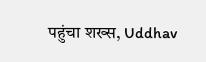पहुंचा शख्स, Uddhav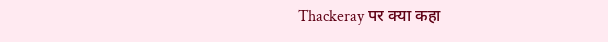Thackeray पर क्या कहा